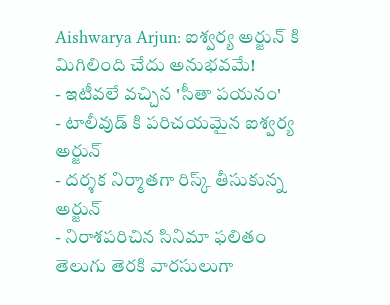Aishwarya Arjun: ఐశ్వర్య అర్జున్ కి మిగిలింది చేదు అనుభవమే!
- ఇటీవలే వచ్చిన 'సీతా పయనం'
- టాలీవుడ్ కి పరిచయమైన ఐశ్వర్య అర్జున్
- దర్శక నిర్మాతగా రిస్క్ తీసుకున్న అర్జున్
- నిరాశపరిచిన సినిమా ఫలితం
తెలుగు తెరకి వారసులుగా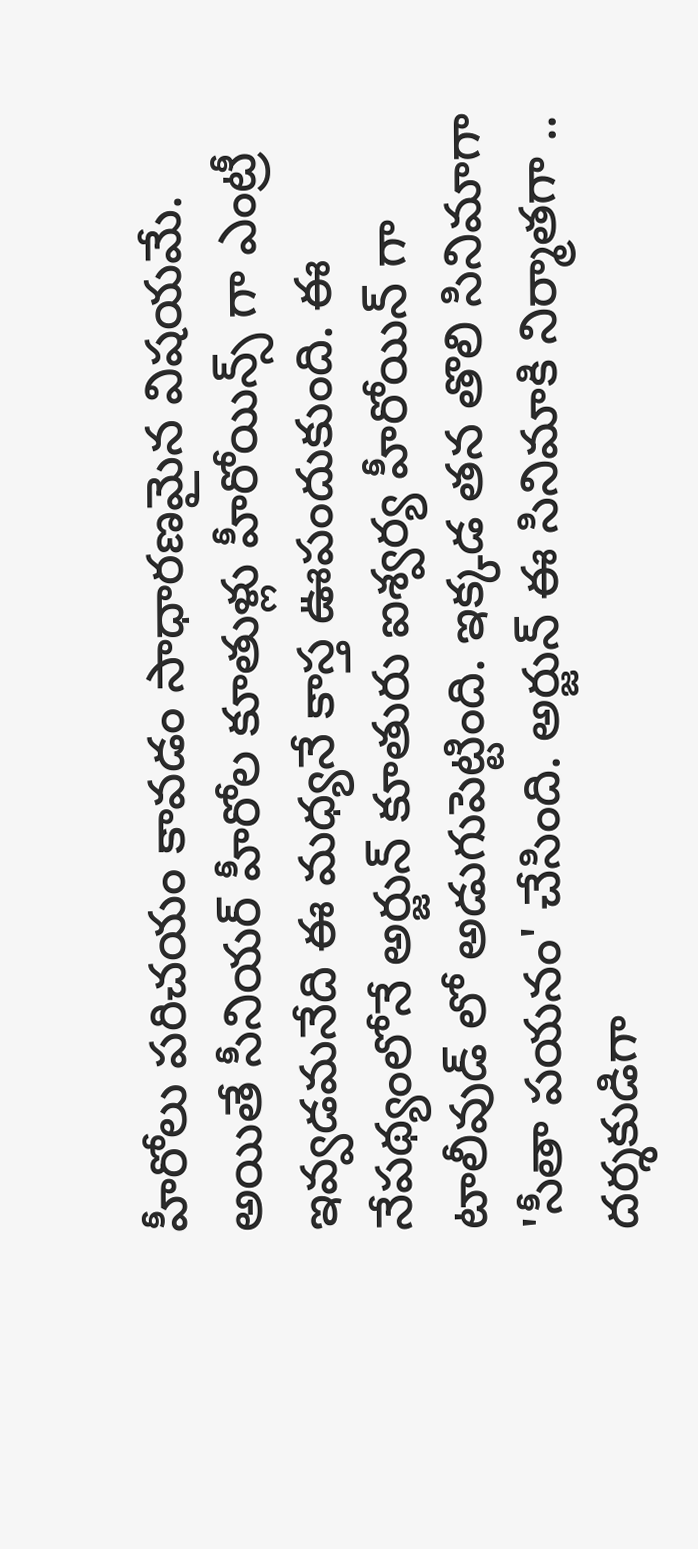హీరోలు పరిచయం కావడం సాధారణమైన విషయమే. అయితే సీనియర్ హీరోల కూతుళ్లు హీరోయిన్స్ గా ఎంట్రీ ఇవ్వడమనేది ఈ మధ్యనే కాస్త ఊపందుకుంది. ఈ నేపథ్యంలోనే అర్జున్ కూతురు ఐశ్వర్య హీరోయిన్ గా టాలీవుడ్ లో అడుగుపెట్టింది. ఇక్కడ తన తొలి సినిమాగా 'సీతా పయనం' చేసింది. అర్జున్ ఈ సినిమాకి నిర్మాతగా .. దర్శకుడిగా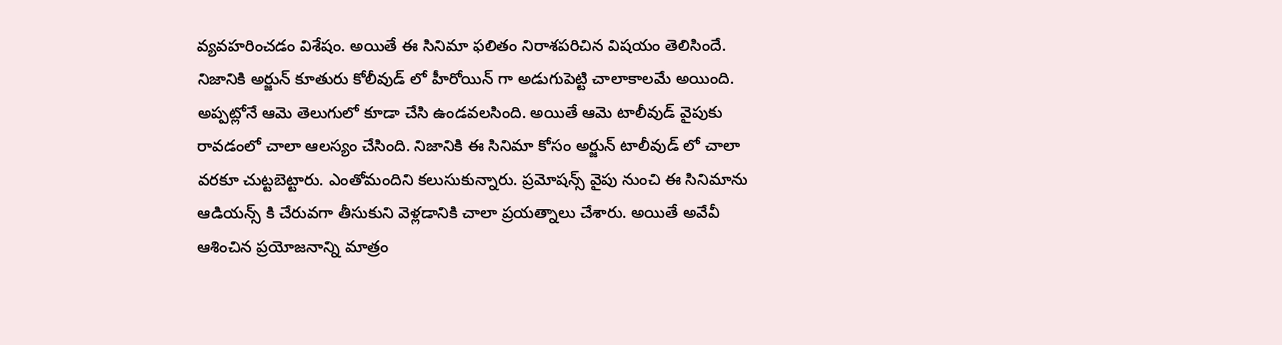వ్యవహరించడం విశేషం. అయితే ఈ సినిమా ఫలితం నిరాశపరిచిన విషయం తెలిసిందే.
నిజానికి అర్జున్ కూతురు కోలీవుడ్ లో హీరోయిన్ గా అడుగుపెట్టి చాలాకాలమే అయింది. అప్పట్లోనే ఆమె తెలుగులో కూడా చేసి ఉండవలసింది. అయితే ఆమె టాలీవుడ్ వైపుకు రావడంలో చాలా ఆలస్యం చేసింది. నిజానికి ఈ సినిమా కోసం అర్జున్ టాలీవుడ్ లో చాలా వరకూ చుట్టబెట్టారు. ఎంతోమందిని కలుసుకున్నారు. ప్రమోషన్స్ వైపు నుంచి ఈ సినిమాను ఆడియన్స్ కి చేరువగా తీసుకుని వెళ్లడానికి చాలా ప్రయత్నాలు చేశారు. అయితే అవేవీ ఆశించిన ప్రయోజనాన్ని మాత్రం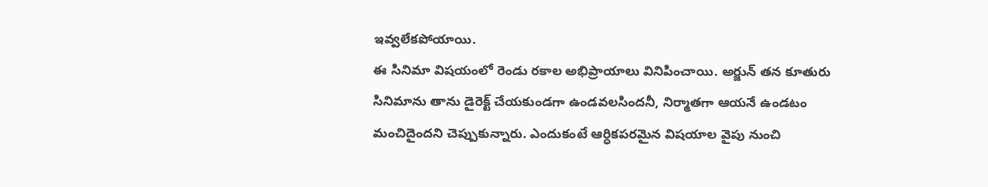ఇవ్వలేకపోయాయి.
ఈ సినిమా విషయంలో రెండు రకాల అభిప్రాయాలు వినిపించాయి. అర్జున్ తన కూతురు సినిమాను తాను డైరెక్ట్ చేయకుండగా ఉండవలసిందనీ, నిర్మాతగా ఆయనే ఉండటం మంచిదైందని చెప్పుకున్నారు. ఎందుకంటే ఆర్ధికపరమైన విషయాల వైపు నుంచి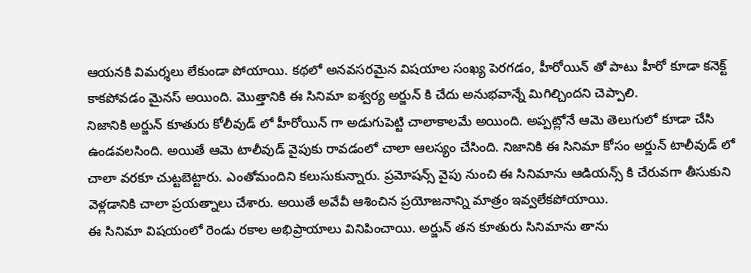ఆయనకి విమర్శలు లేకుండా పోయాయి. కథలో అనవసరమైన విషయాల సంఖ్య పెరగడం, హీరోయిన్ తో పాటు హీరో కూడా కనెక్ట్ కాకపోవడం మైనస్ అయింది. మొత్తానికి ఈ సినిమా ఐశ్వర్య అర్జున్ కి చేదు అనుభవాన్నే మిగిల్చిందని చెప్పాలి.
నిజానికి అర్జున్ కూతురు కోలీవుడ్ లో హీరోయిన్ గా అడుగుపెట్టి చాలాకాలమే అయింది. అప్పట్లోనే ఆమె తెలుగులో కూడా చేసి ఉండవలసింది. అయితే ఆమె టాలీవుడ్ వైపుకు రావడంలో చాలా ఆలస్యం చేసింది. నిజానికి ఈ సినిమా కోసం అర్జున్ టాలీవుడ్ లో చాలా వరకూ చుట్టబెట్టారు. ఎంతోమందిని కలుసుకున్నారు. ప్రమోషన్స్ వైపు నుంచి ఈ సినిమాను ఆడియన్స్ కి చేరువగా తీసుకుని వెళ్లడానికి చాలా ప్రయత్నాలు చేశారు. అయితే అవేవీ ఆశించిన ప్రయోజనాన్ని మాత్రం ఇవ్వలేకపోయాయి.
ఈ సినిమా విషయంలో రెండు రకాల అభిప్రాయాలు వినిపించాయి. అర్జున్ తన కూతురు సినిమాను తాను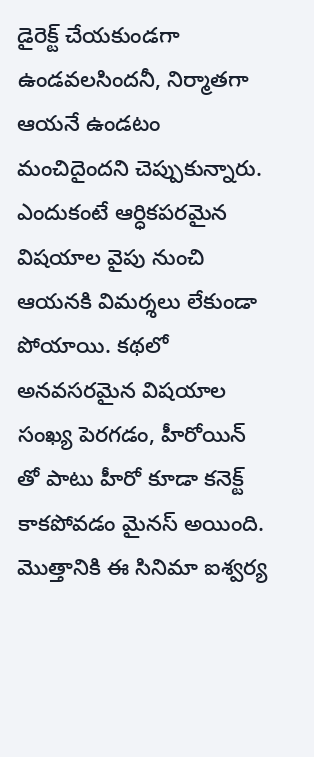డైరెక్ట్ చేయకుండగా ఉండవలసిందనీ, నిర్మాతగా ఆయనే ఉండటం మంచిదైందని చెప్పుకున్నారు. ఎందుకంటే ఆర్ధికపరమైన విషయాల వైపు నుంచి ఆయనకి విమర్శలు లేకుండా పోయాయి. కథలో అనవసరమైన విషయాల సంఖ్య పెరగడం, హీరోయిన్ తో పాటు హీరో కూడా కనెక్ట్ కాకపోవడం మైనస్ అయింది. మొత్తానికి ఈ సినిమా ఐశ్వర్య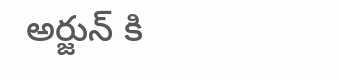అర్జున్ కి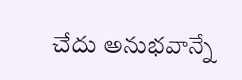చేదు అనుభవాన్నే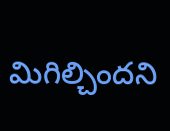మిగిల్చిందని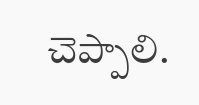చెప్పాలి.